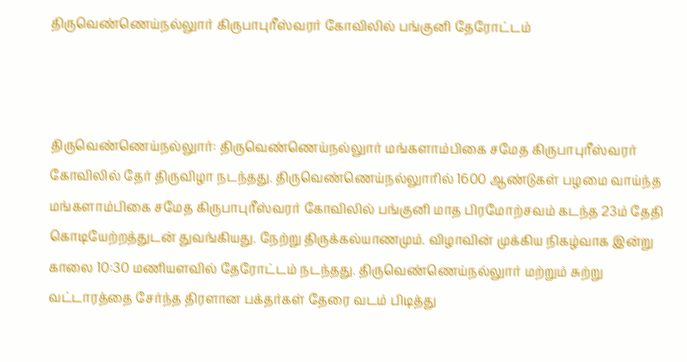திருவெண்ணெய்நல்லுார் கிருபாபுரீஸ்வரர் கோவிலில் பங்குனி தேரோட்டம்



திருவெண்ணெய்நல்லுார்: திருவெண்ணெய்நல்லுார் மங்களாம்பிகை சமேத கிருபாபுரீஸ்வரர் கோவிலில் தேர் திருவிழா நடந்தது. திருவெண்ணெய்நல்லுாரில் 1600 ஆண்டுகள் பழமை வாய்ந்த மங்களாம்பிகை சமேத கிருபாபுரீஸ்வரர் கோவிலில் பங்குனி மாத பிரமோற்சவம் கடந்த 23ம் தேதி கொடியேற்றத்துடன் துவங்கியது. நேற்று திருக்கல்யாணமும். விழாவின் முக்கிய நிகழ்வாக இன்று காலை 10:30 மணியளவில் தேரோட்டம் நடந்தது. திருவெண்ணெய்நல்லுார் மற்றும் சுற்று வட்டாரத்தை சேர்ந்த திரளான பக்தர்கள் தேரை வடம் பிடித்து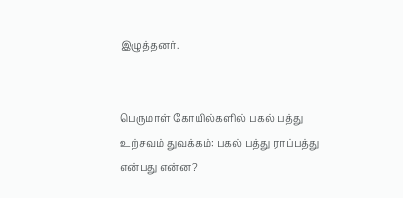இழுத்தனர்.


பெருமாள் கோயில்களில் பகல் பத்து உற்சவம் துவக்கம்: பகல் பத்து ராப்பத்து என்பது என்ன?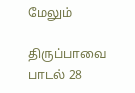மேலும்

திருப்பாவை பாடல் 28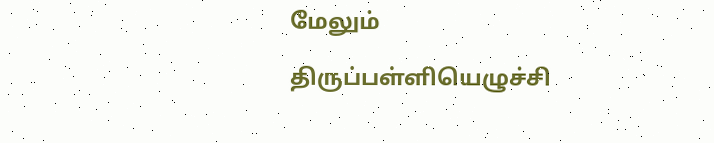மேலும்

திருப்பள்ளியெழுச்சி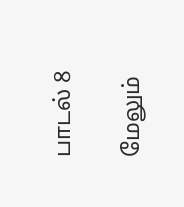பாடல் 8

மேலும்